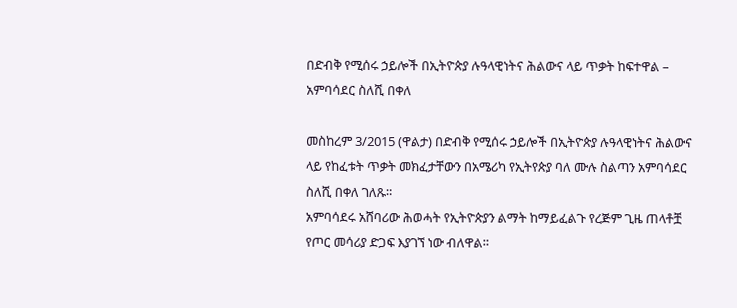በድብቅ የሚሰሩ ኃይሎች በኢትዮጵያ ሉዓላዊነትና ሕልውና ላይ ጥቃት ከፍተዋል – አምባሳደር ስለሺ በቀለ

መስከረም 3/2015 (ዋልታ) በድብቅ የሚሰሩ ኃይሎች በኢትዮጵያ ሉዓላዊነትና ሕልውና ላይ የከፈቱት ጥቃት መክፈታቸውን በአሜሪካ የኢትየጵያ ባለ ሙሉ ስልጣን አምባሳደር ስለሺ በቀለ ገለጹ።
አምባሳደሩ አሸባሪው ሕወሓት የኢትዮጵያን ልማት ከማይፈልጉ የረጅም ጊዜ ጠላቶቿ የጦር መሳሪያ ድጋፍ እያገኘ ነው ብለዋል።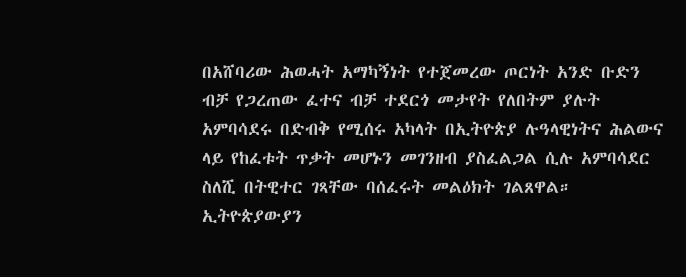በአሸባሪው ሕወሓት አማካኝነት የተጀመረው ጦርነት አንድ ቡድን ብቻ የጋረጠው ፈተና ብቻ ተደርጎ መታየት የለበትም ያሉት አምባሳደሩ በድብቅ የሚሰሩ አካላት በኢትዮጵያ ሉዓላዊነትና ሕልውና ላይ የከፈቱት ጥቃት መሆኑን መገንዘብ ያስፈልጋል ሲሉ አምባሳደር ስለሺ በትዊተር ገጻቸው ባሰፈሩት መልዕክት ገልጸዋል።
ኢትዮጵያውያን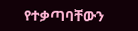የተቃጣባቸውን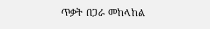ጥቃት በጋራ መከላከል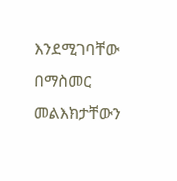እንደሚገባቸው በማስመር መልእክታቸውን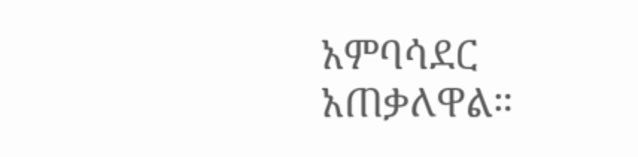አምባሳደር አጠቃለዋል።